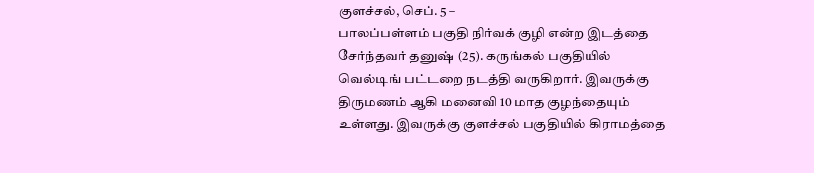குளச்சல், செப். 5 –
பாலப்பள்ளம் பகுதி நிர்வக் குழி என்ற இடத்தை சேர்ந்தவர் தனுஷ் (25). கருங்கல் பகுதியில் வெல்டிங் பட்டறை நடத்தி வருகிறார். இவருக்கு திருமணம் ஆகி மனைவி 10 மாத குழந்தையும் உள்ளது. இவருக்கு குளச்சல் பகுதியில் கிராமத்தை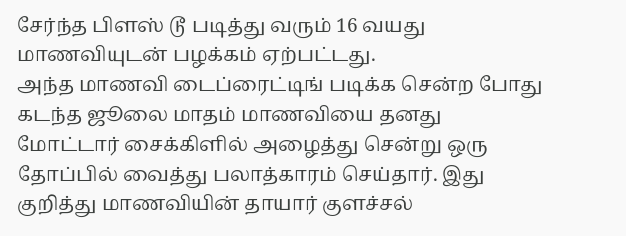சேர்ந்த பிளஸ் டூ படித்து வரும் 16 வயது மாணவியுடன் பழக்கம் ஏற்பட்டது.
அந்த மாணவி டைப்ரைட்டிங் படிக்க சென்ற போது கடந்த ஜூலை மாதம் மாணவியை தனது மோட்டார் சைக்கிளில் அழைத்து சென்று ஒரு தோப்பில் வைத்து பலாத்காரம் செய்தார். இது குறித்து மாணவியின் தாயார் குளச்சல்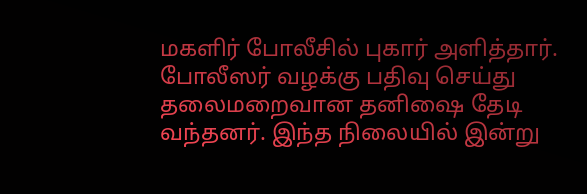மகளிர் போலீசில் புகார் அளித்தார். போலீஸர் வழக்கு பதிவு செய்து தலைமறைவான தனிஷை தேடி வந்தனர். இந்த நிலையில் இன்று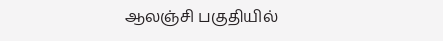ஆலஞ்சி பகுதியில்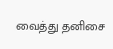வைத்து தனிசை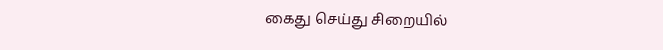கைது செய்து சிறையில்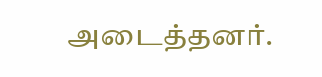அடைத்தனர்.